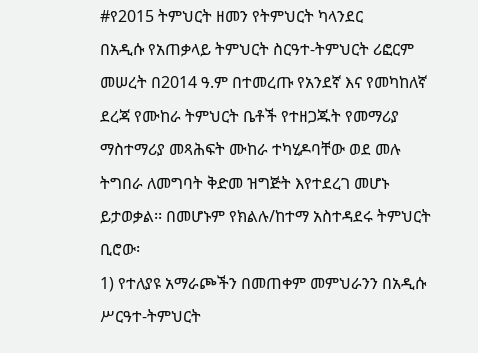#የ2015 ትምህርት ዘመን የትምህርት ካላንደር
በአዲሱ የአጠቃላይ ትምህርት ስርዓተ-ትምህርት ሪፎርም መሠረት በ2014 ዓ.ም በተመረጡ የአንደኛ እና የመካከለኛ ደረጃ የሙከራ ትምህርት ቤቶች የተዘጋጁት የመማሪያ ማስተማሪያ መጻሕፍት ሙከራ ተካሂዶባቸው ወደ መሉ ትግበራ ለመግባት ቅድመ ዝግጅት እየተደረገ መሆኑ ይታወቃል፡፡ በመሆኑም የክልሉ/ከተማ አስተዳደሩ ትምህርት ቢሮው፡
1) የተለያዩ አማራጮችን በመጠቀም መምህራንን በአዲሱ ሥርዓተ-ትምህርት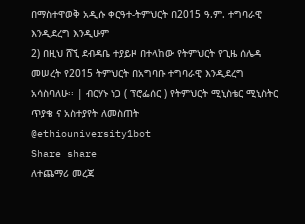በማስተዋወቅ አዲሱ ቀርዓተ-ትምህርት በ2015 ዓ.ም. ተግባራዊ እንዲደረግ እንዲሁም
2) በዚህ ሸኚ ደብዳቤ ተያይዞ በተላከው የትምህርት የጊዜ ሰሌዳ መሠረት የ2015 ትምህርት በአግባቡ ተግባራዊ እንዲደረግ አሳስባለሁ፡፡ | ብርሃኑ ነጋ ( ፕሮፌሰር ) የትምህርት ሚኒስቴር ሚኒስትር
ጥያቄ ና አስተያየት ለመስጠት
@ethiouniversity1bot
Share share
ለተጨማሪ መረጃ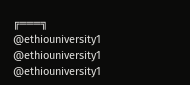╔═══╗
@ethiouniversity1
@ethiouniversity1
@ethiouniversity1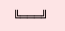╚═══╝